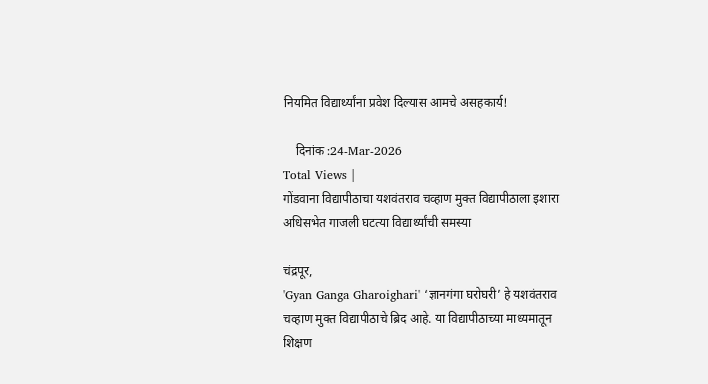नियमित विद्यार्थ्यांना प्रवेश दिल्यास आमचे असहकार्य!

    दिनांक :24-Mar-2026
Total Views |
गोंडवाना विद्यापीठाचा यशवंतराव चव्हाण मुक्त विद्यापीठाला इशारा
अधिसभेत गाजली घटत्या विद्यार्थ्यांची समस्या

चंद्रपूर,
'Gyan Ganga Gharoighari' ‘ज्ञानगंगा घरोघरी’ हे यशवंतराव चव्हाण मुक्त विद्यापीठाचे ब्रिद आहे. या विद्यापीठाच्या माध्यमातून शिक्षण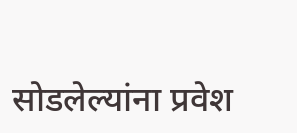सोडलेल्यांना प्रवेश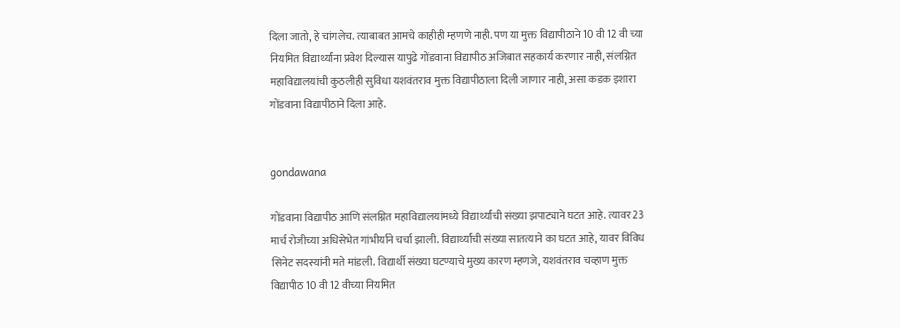दिला जातो, हे चांगलेच. त्याबाबत आमचे काहीही म्हणणे नाही. पण या मुक्त विद्यापीठाने 10 वी 12 वी च्या नियमित विद्यार्थ्यांना प्रवेश दिल्यास यापुढे गोंडवाना विद्यापीठ अजिबात सहकार्य करणार नाही, संलग्नित महाविद्यालयांची कुठलीही सुविधा यशवंतराव मुक्त विद्यापीठाला दिली जाणार नाही, असा कडक इशारा गोंडवाना विद्यापीठाने दिला आहे.


gondawana

गोंडवाना विद्यापीठ आणि संलग्नित महाविद्यालयांमध्ये विद्यार्थ्यांची संख्या झपाट्याने घटत आहे. त्यावर 23 मार्च रोजीच्या अधिसेभेत गांभीर्याने चर्चा झाली. विद्यार्थ्यांची संख्या सातत्याने का घटत आहे, यावर विविध सिनेट सदस्यांनी मते मांडली. विद्यार्थी संख्या घटण्याचे मुख्य कारण म्हणजे, यशवंतराव चव्हाण मुक्त विद्यापीठ 10 वी 12 वीच्या नियमित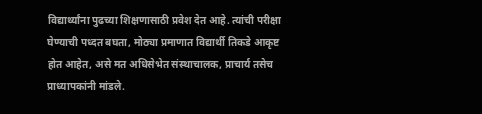विद्यार्थ्यांना पुढच्या शिक्षणासाठी प्रवेश देत आहे. त्यांची परीक्षा घेण्याची पध्दत बघता, मोठ्या प्रमाणात विद्यार्थी तिकडे आकृष्ट होत आहेत, असे मत अधिसेभेत संस्थाचालक, प्राचार्य तसेच प्राध्यापकांनी मांडले.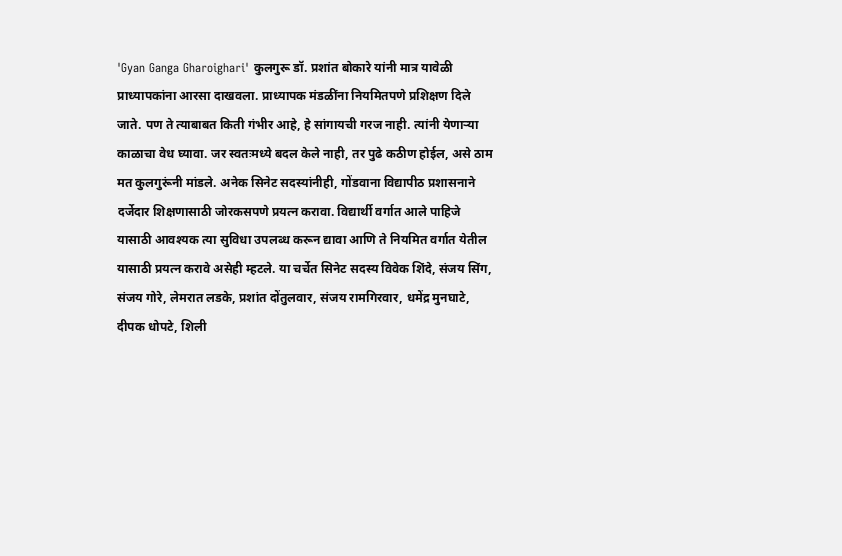'Gyan Ganga Gharoighari' कुलगुरू डॉ. प्रशांत बोकारे यांनी मात्र यावेळी प्राध्यापकांना आरसा दाखवला. प्राध्यापक मंडळींना नियमितपणे प्रशिक्षण दिले जाते. पण ते त्याबाबत किती गंभीर आहे, हे सांगायची गरज नाही. त्यांनी येणार्‍या काळाचा वेध घ्यावा. जर स्वतःमध्ये बदल केले नाही, तर पुढे कठीण होईल, असे ठाम मत कुलगुरूंनी मांडले. अनेक सिनेट सदस्यांनीही, गोंडवाना विद्यापीठ प्रशासनाने दर्जेदार शिक्षणासाठी जोरकसपणे प्रयत्न करावा. विद्यार्थी वर्गात आले पाहिजे यासाठी आवश्यक त्या सुविधा उपलब्ध करून द्यावा आणि ते नियमित वर्गात येतील यासाठी प्रयत्न करावे असेही म्हटले. या चर्चेत सिनेट सदस्य विवेक शिंदे, संजय सिंग, संजय गोरे, लेमरात लडके, प्रशांत दोंतुलवार, संजय रामगिरवार, धमेंद्र मुनघाटे, दीपक धोपटे, शिली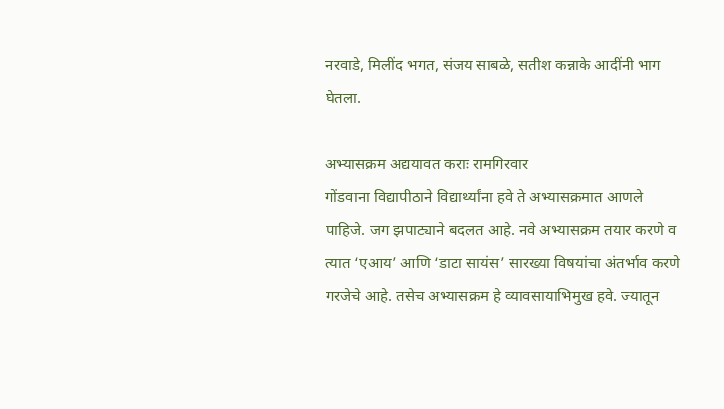नरवाडे, मिलींद भगत, संजय साबळे, सतीश कन्नाके आदींनी भाग घेतला.

अभ्यासक्रम अद्ययावत कराः रामगिरवार
गोंडवाना विद्यापीठाने विद्यार्थ्यांना हवे ते अभ्यासक्रमात आणले पाहिजे. जग झपाट्याने बदलत आहे. नवे अभ्यासक्रम तयार करणे व त्यात ‘एआय’ आणि ‘डाटा सायंस’ सारख्या विषयांचा अंतर्भाव करणे गरजेचे आहे. तसेच अभ्यासक्रम हे व्यावसायाभिमुख हवे. ज्यातून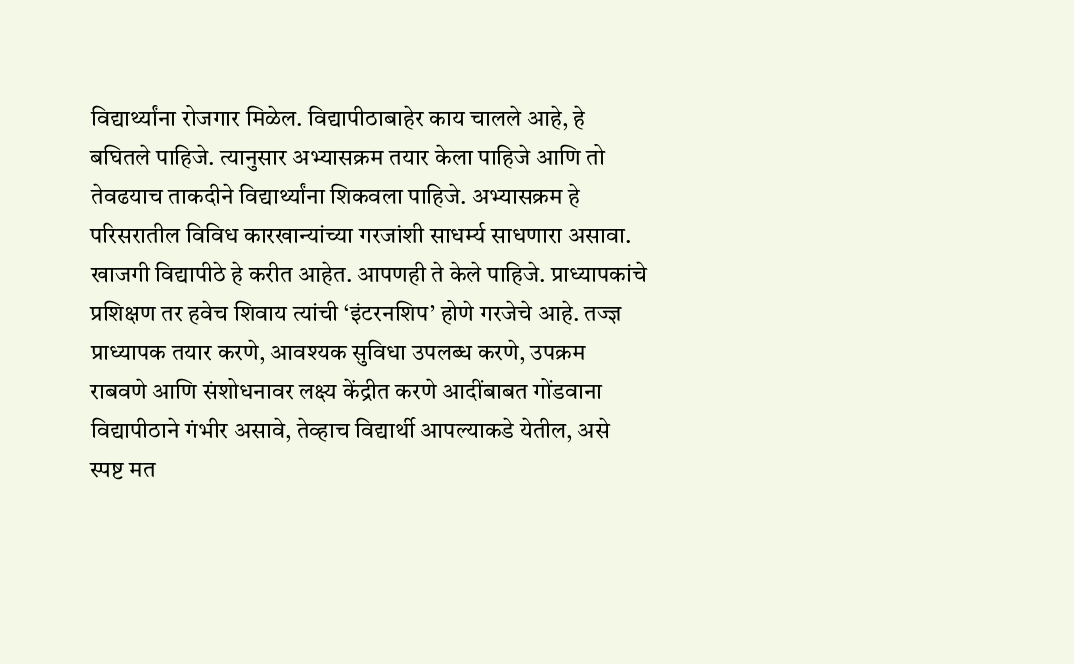विद्यार्थ्यांना रोजगार मिळेल. विद्यापीठाबाहेर काय चालले आहे, हे बघितले पाहिजे. त्यानुसार अभ्यासक्रम तयार केला पाहिजे आणि तो तेवढयाच ताकदीने विद्यार्थ्यांना शिकवला पाहिजे. अभ्यासक्रम हे परिसरातील विविध कारखान्यांच्या गरजांशी साधर्म्य साधणारा असावा. खाजगी विद्यापीठे हे करीत आहेत. आपणही ते केले पाहिजे. प्राध्यापकांचे प्रशिक्षण तर हवेच शिवाय त्यांची ‘इंटरनशिप’ होणे गरजेचे आहे. तज्ज्ञ प्राध्यापक तयार करणे, आवश्यक सुविधा उपलब्ध करणे, उपक्रम राबवणे आणि संशोधनावर लक्ष्य केंद्रीत करणे आदींबाबत गोंडवाना विद्यापीठाने गंभीर असावे, तेव्हाच विद्यार्थी आपल्याकडे येतील, असे स्पष्ट मत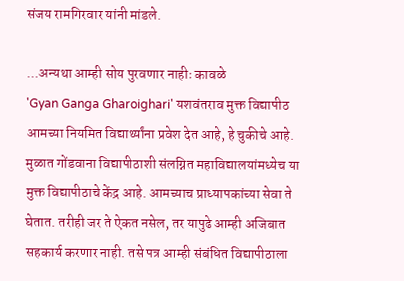संजय रामगिरवार यांनी मांडले.

...अन्यथा आम्ही सोय पुरवणार नाहीः कावळे
'Gyan Ganga Gharoighari' यशवंतराव मुक्त विद्यापीठ आमच्या नियमित विद्यार्थ्यांना प्रवेश देत आहे, हे चुकीचे आहे. मुळात गोंडवाना विद्यापीठाशी संलग्नित महाविद्यालयांमध्येच या मुक्त विद्यापीठाचे केंद्र आहे. आमच्याच प्राध्यापकांच्या सेवा ते घेतात. तरीही जर ते ऐकत नसेल, तर यापुढे आम्ही अजिबात सहकार्य करणार नाही. तसे पत्र आम्ही संबंधित विद्यापीठाला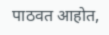पाठवत आहोत,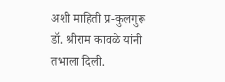अशी माहिती प्र-कुलगुरू डॉ. श्रीराम कावळे यांनी तभाला दिली.